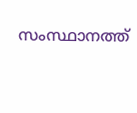സംസ്ഥാനത്ത്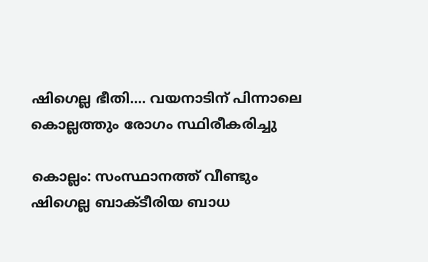ഷിഗെല്ല ഭീതി…. വയനാടിന് പിന്നാലെ കൊല്ലത്തും രോഗം സ്ഥിരീകരിച്ചു

കൊല്ലം: സംസ്ഥാനത്ത് വീണ്ടും ഷിഗെല്ല ബാക്ടീരിയ ബാധ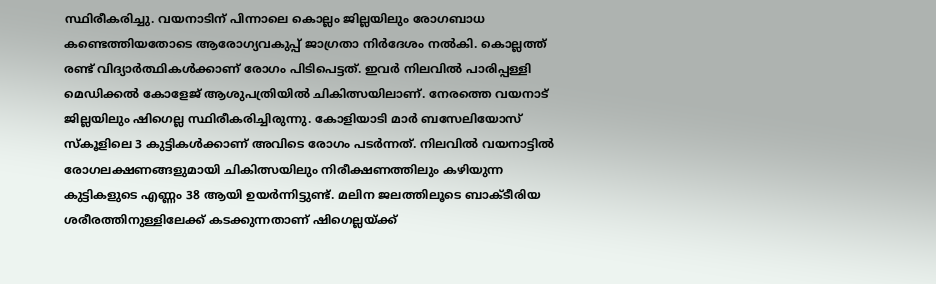സ്ഥിരീകരിച്ചു. വയനാടിന് പിന്നാലെ കൊല്ലം ജില്ലയിലും രോഗബാധ കണ്ടെത്തിയതോടെ ആരോഗ്യവകുപ്പ് ജാഗ്രതാ നിർദേശം നൽകി. കൊല്ലത്ത് രണ്ട് വിദ്യാർത്ഥികൾക്കാണ് രോഗം പിടിപെട്ടത്. ഇവർ നിലവിൽ പാരിപ്പള്ളി മെഡിക്കൽ കോളേജ് ആശുപത്രിയിൽ ചികിത്സയിലാണ്. നേരത്തെ വയനാട് ജില്ലയിലും ഷിഗെല്ല സ്ഥിരീകരിച്ചിരുന്നു. കോളിയാടി മാർ ബസേലിയോസ് സ്കൂളിലെ 3 കുട്ടികൾക്കാണ് അവിടെ രോഗം പടർന്നത്. നിലവിൽ വയനാട്ടിൽ രോഗലക്ഷണങ്ങളുമായി ചികിത്സയിലും നിരീക്ഷണത്തിലും കഴിയുന്ന കുട്ടികളുടെ എണ്ണം 38 ആയി ഉയർന്നിട്ടുണ്ട്. മലിന ജലത്തിലൂടെ ബാക്ടീരിയ ശരീരത്തിനുള്ളിലേക്ക് കടക്കുന്നതാണ് ഷിഗെല്ലയ്ക്ക്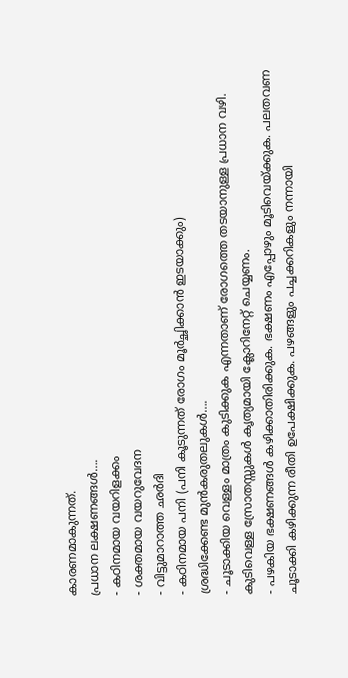കാരണമാകുന്നത്.
പ്രധാന ലക്ഷണങ്ങൾ….
- കഠിനമായ വയറിളക്കം
- ശക്തമായ വയറുവേദന
- വിട്ടുമാറാത്ത ഛർദി
- കഠിനമായ പനി (പനി കൂടുന്നത് രോഗം മൂർച്ഛിക്കാൻ ഇടയാക്കും)
ശ്രദ്ധിക്കേണ്ട മുൻകരുതലുകൾ….
- ചൂടാക്കിയ വെള്ളം മാത്രം കുടിക്കുക എന്നതാണ് രോഗത്തെ തടയാനുള്ള പ്രധാന വഴി. കുടിവെള്ള സ്രോതസ്സുകൾ കൃത്യമായി ക്ലോറിനേറ്റ് ചെയ്യണം.
- പഴകിയ ഭക്ഷണങ്ങൾ കഴിക്കാതിരിക്കുക. ഭക്ഷണം എപ്പോഴും മൂടിവെയ്ക്കുക. പലതവണ ചൂടാക്കി കഴിക്കുന്ന രീതി ഉപേക്ഷിക്കുക. പഴങ്ങളും പച്ചക്കറികളും നന്നായി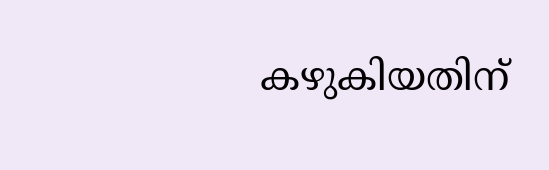കഴുകിയതിന്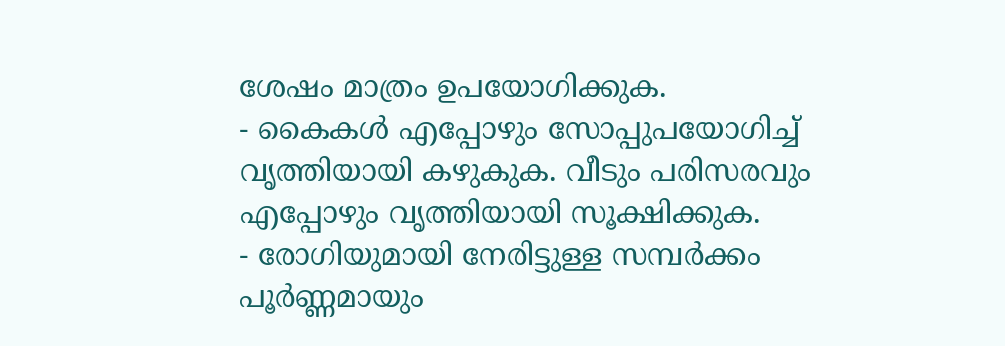ശേഷം മാത്രം ഉപയോഗിക്കുക.
- കൈകൾ എപ്പോഴും സോപ്പുപയോഗിച്ച് വൃത്തിയായി കഴുകുക. വീടും പരിസരവും എപ്പോഴും വൃത്തിയായി സൂക്ഷിക്കുക.
- രോഗിയുമായി നേരിട്ടുള്ള സമ്പർക്കം പൂർണ്ണമായും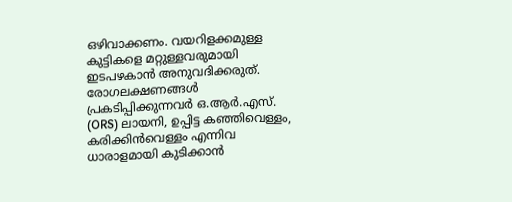ഒഴിവാക്കണം. വയറിളക്കമുള്ള കുട്ടികളെ മറ്റുള്ളവരുമായി ഇടപഴകാൻ അനുവദിക്കരുത്.
രോഗലക്ഷണങ്ങൾ പ്രകടിപ്പിക്കുന്നവർ ഒ.ആർ.എസ്. (ORS) ലായനി, ഉപ്പിട്ട കഞ്ഞിവെള്ളം, കരിക്കിൻവെള്ളം എന്നിവ ധാരാളമായി കുടിക്കാൻ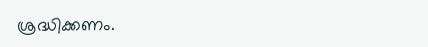ശ്രദ്ധിക്കണം.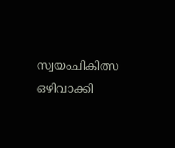സ്വയംചികിത്സ ഒഴിവാക്കി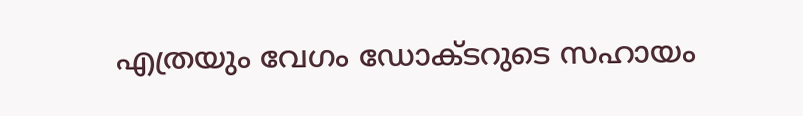എത്രയും വേഗം ഡോക്ടറുടെ സഹായം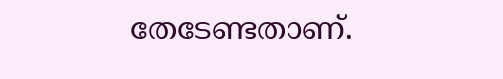തേടേണ്ടതാണ്.